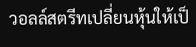วอลล์สตรีทเปลี่ยนหุ้นให้เป็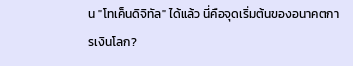น "โทเค็นดิจิทัล" ได้แล้ว นี่คือจุดเริ่มต้นของอนาคตการเงินโลก?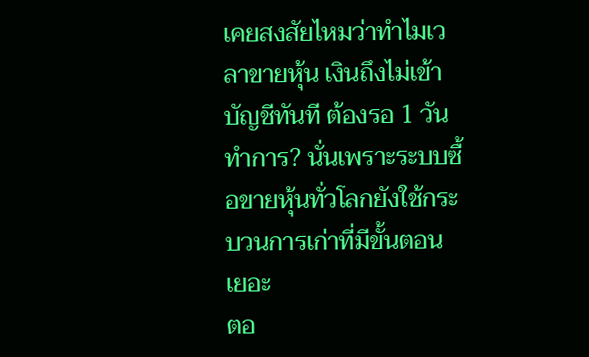เคยสงสัยไหมว่าทำไมเวลาขายหุ้น เงินถึงไม่เข้าบัญชีทันที ต้องรอ 1 วันทำการ? นั่นเพราะระบบซื้อขายหุ้นทั่วโลกยังใช้กระบวนการเก่าที่มีขั้นตอนเยอะ
ตอ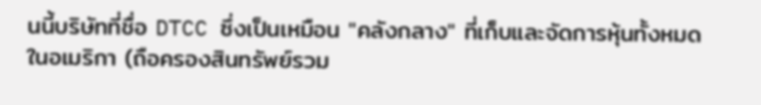นนี้บริษัทที่ชื่อ DTCC ซึ่งเป็นเหมือน "คลังกลาง" ที่เก็บและจัดการหุ้นทั้งหมดในอเมริกา (ถือครองสินทรัพย์รวม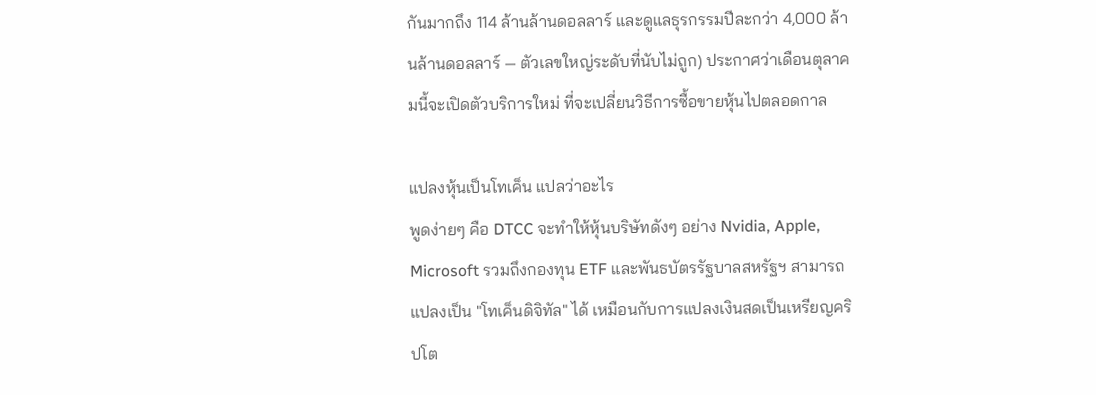กันมากถึง 114 ล้านล้านดอลลาร์ และดูแลธุรกรรมปีละกว่า 4,000 ล้านล้านดอลลาร์ — ตัวเลขใหญ่ระดับที่นับไม่ถูก) ประกาศว่าเดือนตุลาคมนี้จะเปิดตัวบริการใหม่ ที่จะเปลี่ยนวิธีการซื้อขายหุ้นไปตลอดกาล

แปลงหุ้นเป็นโทเค็น แปลว่าอะไร
พูดง่ายๆ คือ DTCC จะทำให้หุ้นบริษัทดังๆ อย่าง Nvidia, Apple, Microsoft รวมถึงกองทุน ETF และพันธบัตรรัฐบาลสหรัฐฯ สามารถแปลงเป็น "โทเค็นดิจิทัล" ได้ เหมือนกับการแปลงเงินสดเป็นเหรียญคริปโต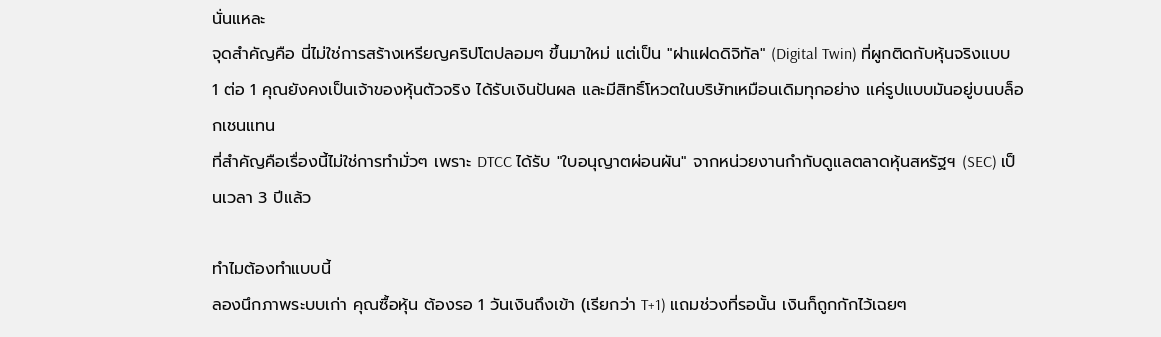นั่นแหละ
จุดสำคัญคือ นี่ไม่ใช่การสร้างเหรียญคริปโตปลอมๆ ขึ้นมาใหม่ แต่เป็น "ฝาแฝดดิจิทัล" (Digital Twin) ที่ผูกติดกับหุ้นจริงแบบ 1 ต่อ 1 คุณยังคงเป็นเจ้าของหุ้นตัวจริง ได้รับเงินปันผล และมีสิทธิ์โหวตในบริษัทเหมือนเดิมทุกอย่าง แค่รูปแบบมันอยู่บนบล็อกเชนแทน
ที่สำคัญคือเรื่องนี้ไม่ใช่การทำมั่วๆ เพราะ DTCC ได้รับ "ใบอนุญาตผ่อนผัน" จากหน่วยงานกำกับดูแลตลาดหุ้นสหรัฐฯ (SEC) เป็นเวลา 3 ปีแล้ว

ทำไมต้องทำแบบนี้
ลองนึกภาพระบบเก่า คุณซื้อหุ้น ต้องรอ 1 วันเงินถึงเข้า (เรียกว่า T+1) แถมช่วงที่รอนั้น เงินก็ถูกกักไว้เฉยๆ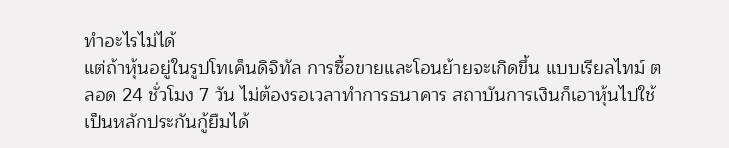ทำอะไรไม่ได้
แต่ถ้าหุ้นอยู่ในรูปโทเค็นดิจิทัล การซื้อขายและโอนย้ายจะเกิดขึ้น แบบเรียลไทม์ ตลอด 24 ชั่วโมง 7 วัน ไม่ต้องรอเวลาทำการธนาคาร สถาบันการเงินก็เอาหุ้นไปใช้เป็นหลักประกันกู้ยืมได้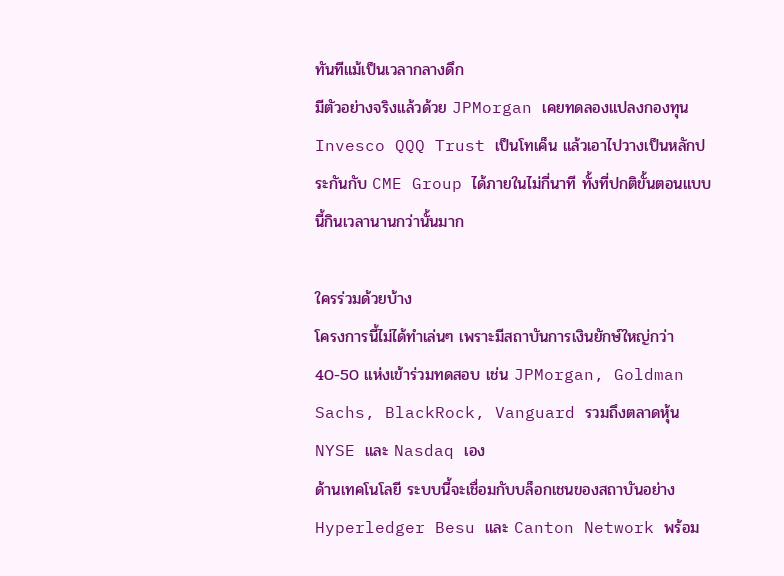ทันทีแม้เป็นเวลากลางดึก
มีตัวอย่างจริงแล้วด้วย JPMorgan เคยทดลองแปลงกองทุน Invesco QQQ Trust เป็นโทเค็น แล้วเอาไปวางเป็นหลักประกันกับ CME Group ได้ภายในไม่กี่นาที ทั้งที่ปกติขั้นตอนแบบนี้กินเวลานานกว่านั้นมาก

ใครร่วมด้วยบ้าง
โครงการนี้ไม่ได้ทำเล่นๆ เพราะมีสถาบันการเงินยักษ์ใหญ่กว่า 40-50 แห่งเข้าร่วมทดสอบ เช่น JPMorgan, Goldman Sachs, BlackRock, Vanguard รวมถึงตลาดหุ้น NYSE และ Nasdaq เอง
ด้านเทคโนโลยี ระบบนี้จะเชื่อมกับบล็อกเชนของสถาบันอย่าง Hyperledger Besu และ Canton Network พร้อม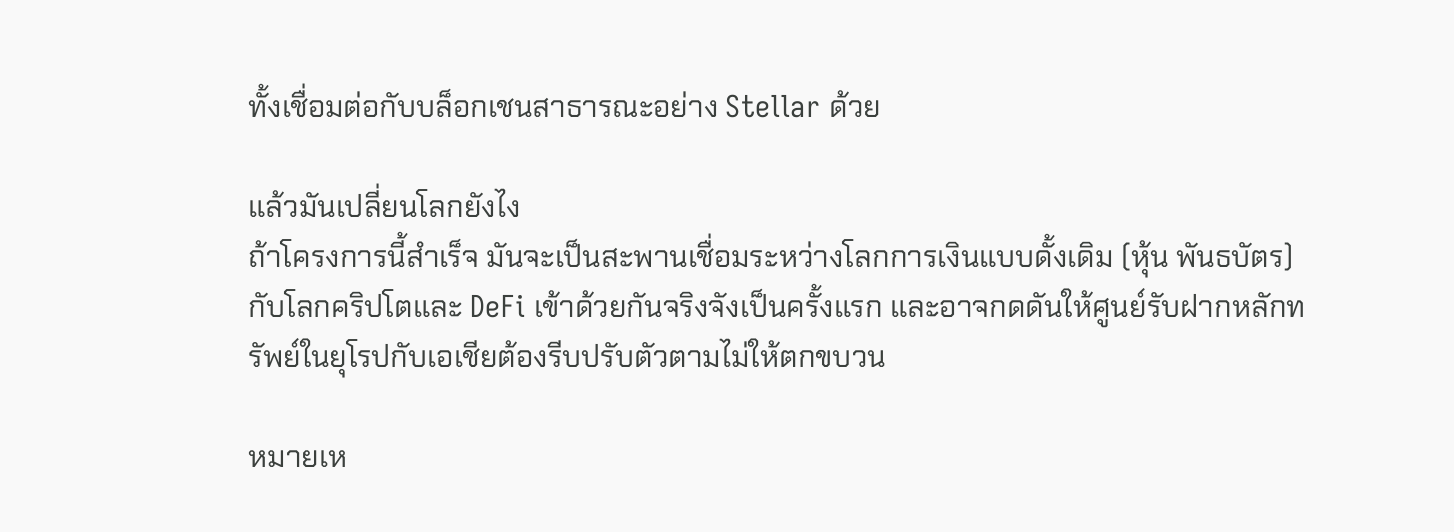ทั้งเชื่อมต่อกับบล็อกเชนสาธารณะอย่าง Stellar ด้วย

แล้วมันเปลี่ยนโลกยังไง
ถ้าโครงการนี้สำเร็จ มันจะเป็นสะพานเชื่อมระหว่างโลกการเงินแบบดั้งเดิม (หุ้น พันธบัตร) กับโลกคริปโตและ DeFi เข้าด้วยกันจริงจังเป็นครั้งแรก และอาจกดดันให้ศูนย์รับฝากหลักทรัพย์ในยุโรปกับเอเชียต้องรีบปรับตัวตามไม่ให้ตกขบวน

หมายเห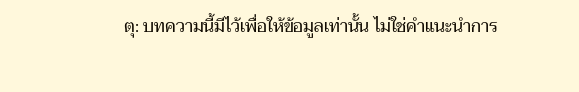ตุ: บทความนี้มีไว้เพื่อให้ข้อมูลเท่านั้น ไม่ใช่คำแนะนำการ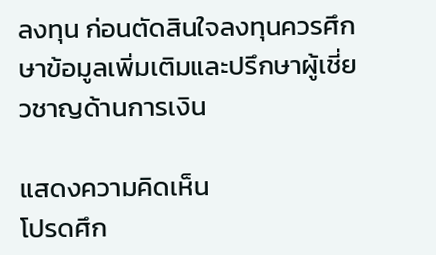ลงทุน ก่อนตัดสินใจลงทุนควรศึกษาข้อมูลเพิ่มเติมและปรึกษาผู้เชี่ยวชาญด้านการเงิน

แสดงความคิดเห็น
โปรดศึก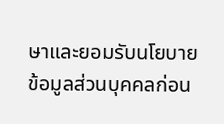ษาและยอมรับนโยบายข้อมูลส่วนบุคคลก่อน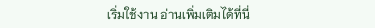เริ่มใช้งาน อ่านเพิ่มเติมได้ที่นี่